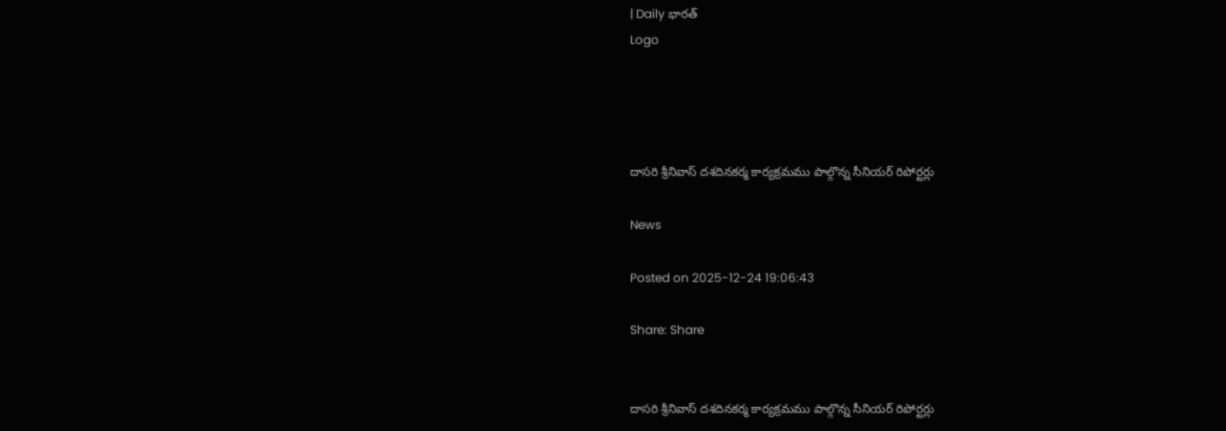| Daily భారత్
Logo




దాసరి శ్రీనివాస్ దశదినకర్మ కార్యక్రమము పాల్గొన్న సీనియర్ రిపోర్టర్లు

News

Posted on 2025-12-24 19:06:43

Share: Share


దాసరి శ్రీనివాస్ దశదినకర్మ కార్యక్రమము పాల్గొన్న సీనియర్ రిపోర్టర్లు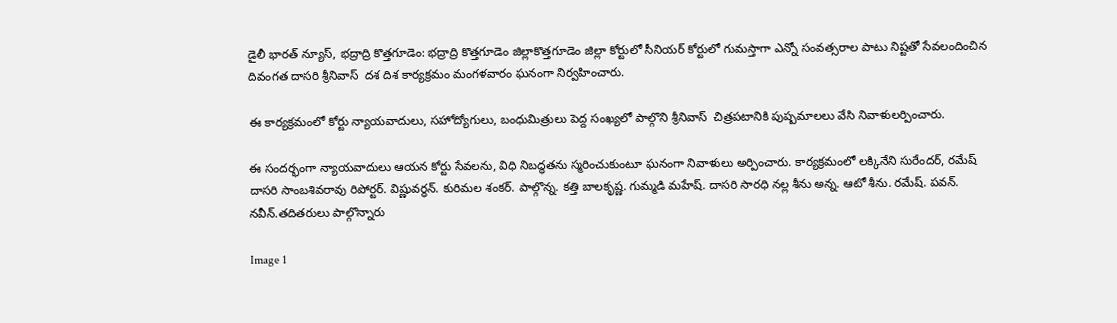డైలీ భారత్ న్యూస్, భద్రాద్రి కొత్తగూడెం: భద్రాద్రి కొత్తగూడెం జిల్లాకొత్తగూడెం జిల్లా కోర్టులో సీనియర్ కోర్టులో గుమస్తాగా ఎన్నో సంవత్సరాల పాటు నిష్టతో సేవలందించిన దివంగత దాసరి శ్రీనివాస్  దశ దిశ కార్యక్రమం మంగళవారం ఘనంగా నిర్వహించారు.

ఈ కార్యక్రమంలో కోర్టు న్యాయవాదులు, సహోద్యోగులు, బంధుమిత్రులు పెద్ద సంఖ్యలో పాల్గొని శ్రీనివాస్  చిత్రపటానికి పుష్పమాలలు వేసి నివాళులర్పించారు.

ఈ సందర్భంగా న్యాయవాదులు ఆయన కోర్టు సేవలను, విధి నిబద్ధతను స్మరించుకుంటూ ఘనంగా నివాళులు అర్పించారు. కార్యక్రమంలో లక్కినేని సురేందర్, రమేష్ దాసరి సాంబశివరావు రిపోర్టర్. విష్ణువర్ధన్. కురిమల శంకర్. పాల్గొన్న. కత్తి బాలకృష్ణ. గుమ్మడి మహేష్. దాసరి సారధి నల్ల శీను అన్న. ఆటో శీను. రమేష్. పవన్. నవీన్.తదితరులు పాల్గొన్నారు

Image 1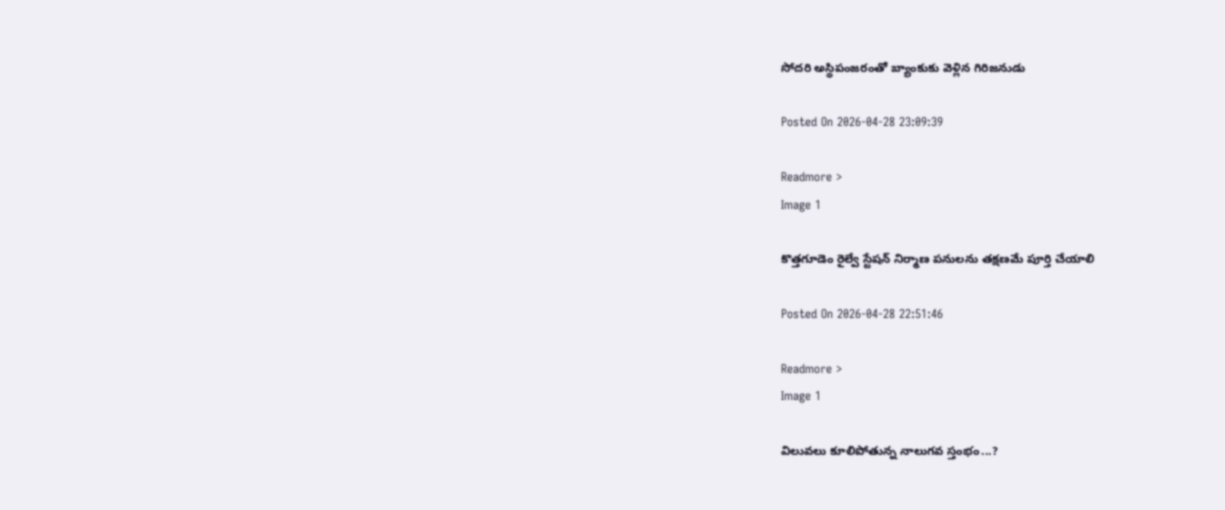సోదరి అస్థిపంజరంతో బ్యాంకుకు వెళ్లిన గిరిజనుడు

Posted On 2026-04-28 23:09:39

Readmore >
Image 1

కొత్తగూడెం రైల్వే స్టేషన్ నిర్మాణ పనులను తక్షణమే పూర్తి చేయాలి

Posted On 2026-04-28 22:51:46

Readmore >
Image 1

విలువలు కూలిపోతున్న నాలుగవ స్తంభం...?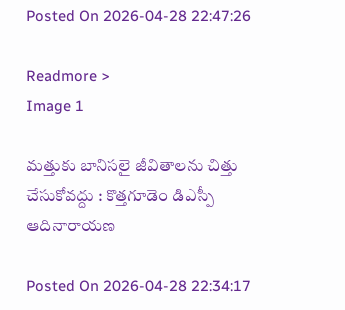Posted On 2026-04-28 22:47:26

Readmore >
Image 1

మత్తుకు బానిసలై జీవితాలను చిత్తు చేసుకోవద్దు : కొత్తగూడెం డిఎస్పీ ఆదినారాయణ

Posted On 2026-04-28 22:34:17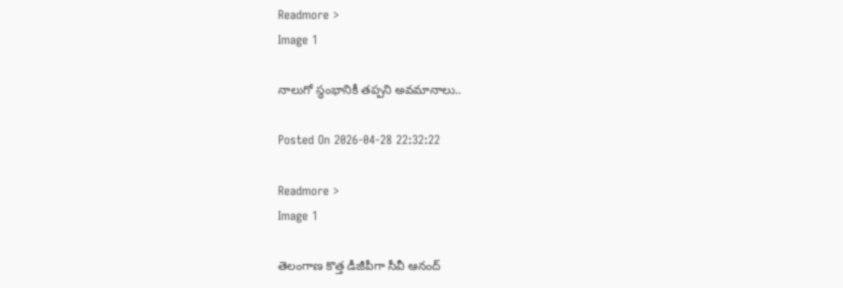Readmore >
Image 1

నాలుగో స్థంభానికీ తప్పని అవమానాలు..

Posted On 2026-04-28 22:32:22

Readmore >
Image 1

తెలంగాణ కొత్త డీజీపీగా సీవీ ఆనంద్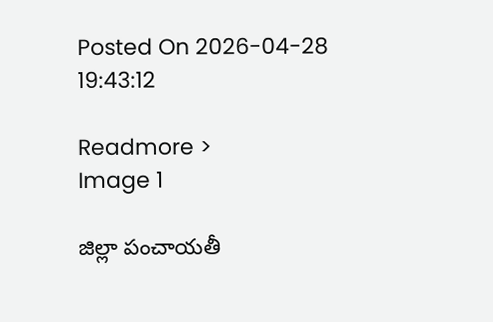Posted On 2026-04-28 19:43:12

Readmore >
Image 1

జిల్లా పంచాయతీ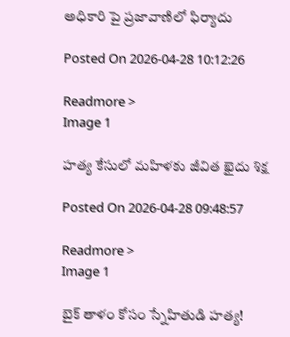అధికారి పై ప్రజావాణిలో ఫిర్యాదు

Posted On 2026-04-28 10:12:26

Readmore >
Image 1

హత్య కేసులో మహిళకు జీవిత ఖైదు శిక్ష

Posted On 2026-04-28 09:48:57

Readmore >
Image 1

బైక్ తాళం కోసం స్నేహితుడి హత్య!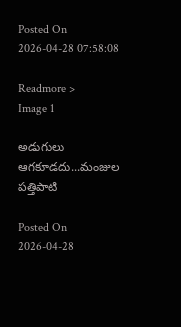Posted On 2026-04-28 07:58:08

Readmore >
Image 1

అడుగులు ఆగకూడదు...మంజుల పత్తిపాటి

Posted On 2026-04-28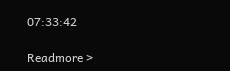07:33:42

Readmore >